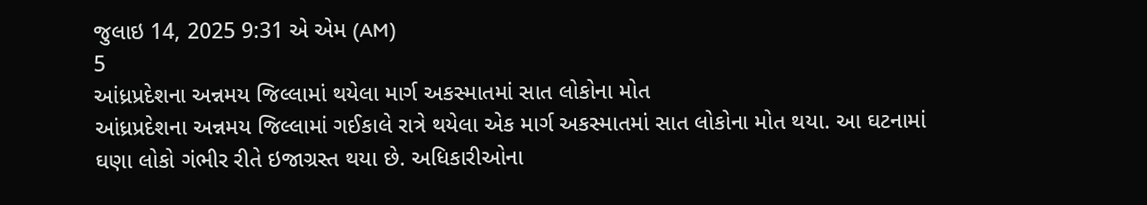જુલાઇ 14, 2025 9:31 એ એમ (AM)
5
આંધ્રપ્રદેશના અન્નમય જિલ્લામાં થયેલા માર્ગ અકસ્માતમાં સાત લોકોના મોત
આંધ્રપ્રદેશના અન્નમય જિલ્લામાં ગઈકાલે રાત્રે થયેલા એક માર્ગ અકસ્માતમાં સાત લોકોના મોત થયા. આ ઘટનામાં ઘણા લોકો ગંભીર રીતે ઇજાગ્રસ્ત થયા છે. અધિકારીઓના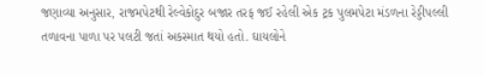જણાવ્યા અનુસાર, રાજમપેટથી રેલ્વેકોદુર બજાર તરફ જઈ રહેલી એક ટ્રક પુલમપેટા મંડળના રેડ્ડીપલ્લી તળાવના પાળા પર પલટી જતાં અકસ્માત થયો હતો. ઘાયલોને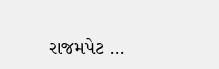રાજમપેટ ...